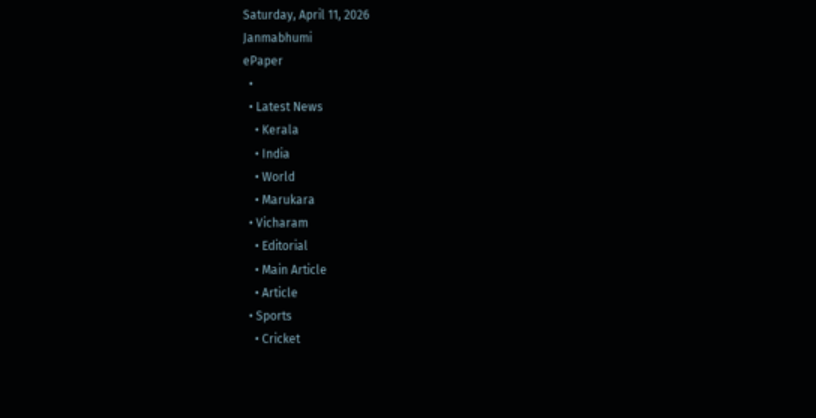Saturday, April 11, 2026
Janmabhumi
ePaper
  •
  • Latest News
    • Kerala
    • India
    • World
    • Marukara
  • Vicharam
    • Editorial
    • Main Article
    • Article
  • Sports
    • Cricket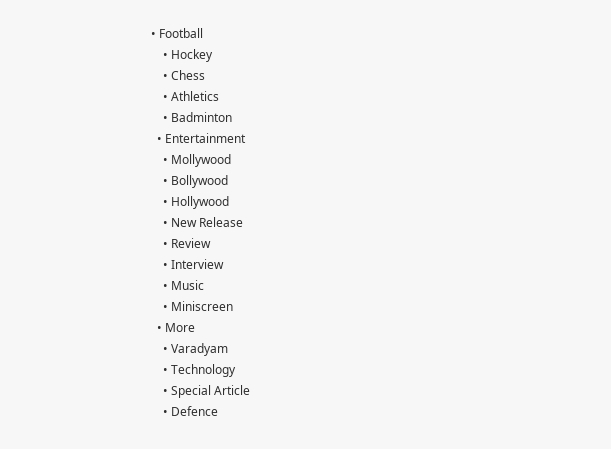• Football
    • Hockey
    • Chess
    • Athletics
    • Badminton
  • Entertainment
    • Mollywood
    • Bollywood
    • Hollywood
    • New Release
    • Review
    • Interview
    • Music
    • Miniscreen
  • More
    • Varadyam
    • Technology
    • Special Article
    • Defence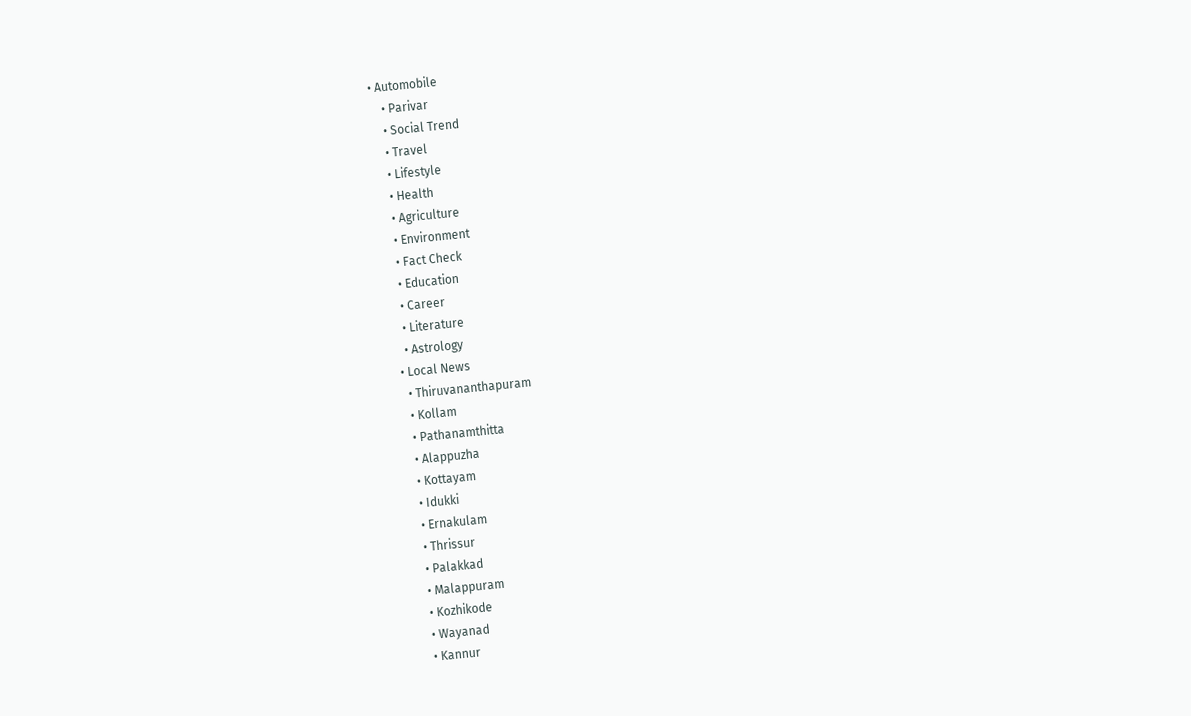• Automobile
    • Parivar
    • Social Trend
    • Travel
    • Lifestyle
    • Health
    • Agriculture
    • Environment
    • Fact Check
    • Education
    • Career
    • Literature
    • Astrology
  • Local News
    • Thiruvananthapuram
    • Kollam
    • Pathanamthitta
    • Alappuzha
    • Kottayam
    • Idukki
    • Ernakulam
    • Thrissur
    • Palakkad
    • Malappuram
    • Kozhikode
    • Wayanad
    • Kannur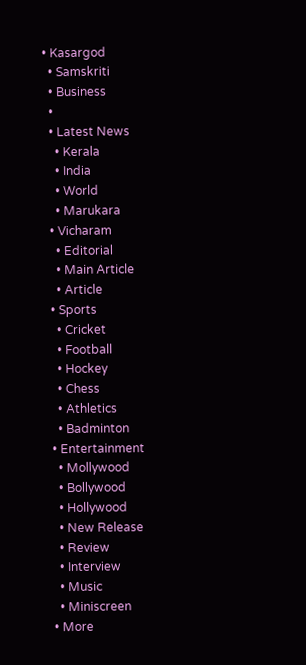• Kasargod
  • Samskriti
  • Business
  •
  • Latest News
    • Kerala
    • India
    • World
    • Marukara
  • Vicharam
    • Editorial
    • Main Article
    • Article
  • Sports
    • Cricket
    • Football
    • Hockey
    • Chess
    • Athletics
    • Badminton
  • Entertainment
    • Mollywood
    • Bollywood
    • Hollywood
    • New Release
    • Review
    • Interview
    • Music
    • Miniscreen
  • More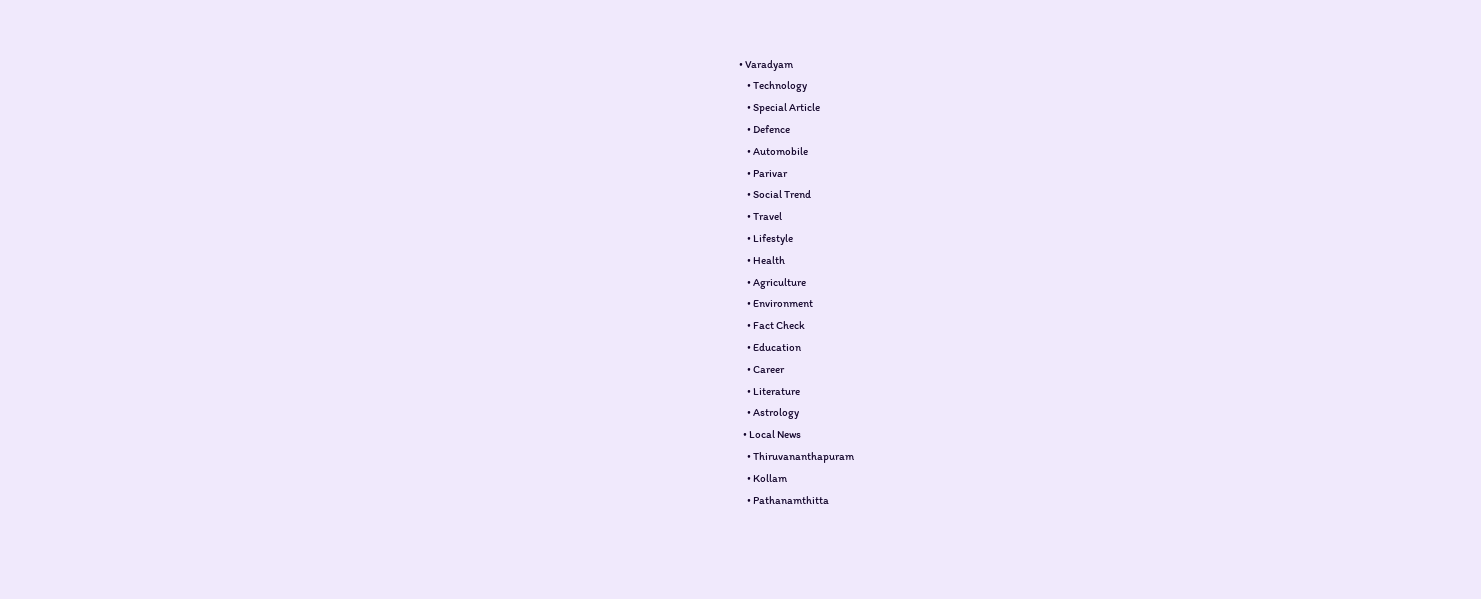• Varadyam
    • Technology
    • Special Article
    • Defence
    • Automobile
    • Parivar
    • Social Trend
    • Travel
    • Lifestyle
    • Health
    • Agriculture
    • Environment
    • Fact Check
    • Education
    • Career
    • Literature
    • Astrology
  • Local News
    • Thiruvananthapuram
    • Kollam
    • Pathanamthitta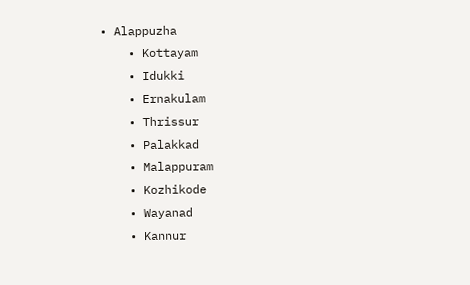• Alappuzha
    • Kottayam
    • Idukki
    • Ernakulam
    • Thrissur
    • Palakkad
    • Malappuram
    • Kozhikode
    • Wayanad
    • Kannur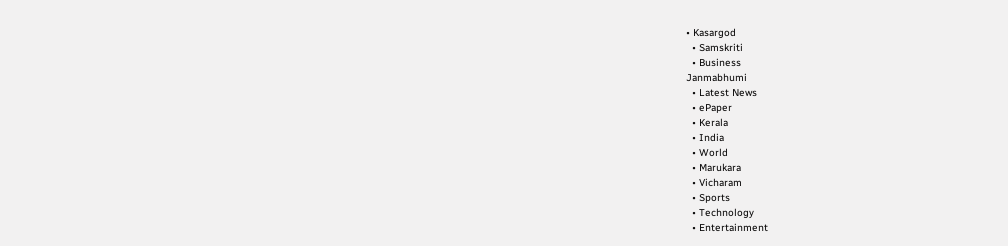• Kasargod
  • Samskriti
  • Business
Janmabhumi
  • Latest News
  • ePaper
  • Kerala
  • India
  • World
  • Marukara
  • Vicharam
  • Sports
  • Technology
  • Entertainment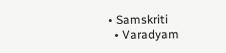• Samskriti
  • Varadyam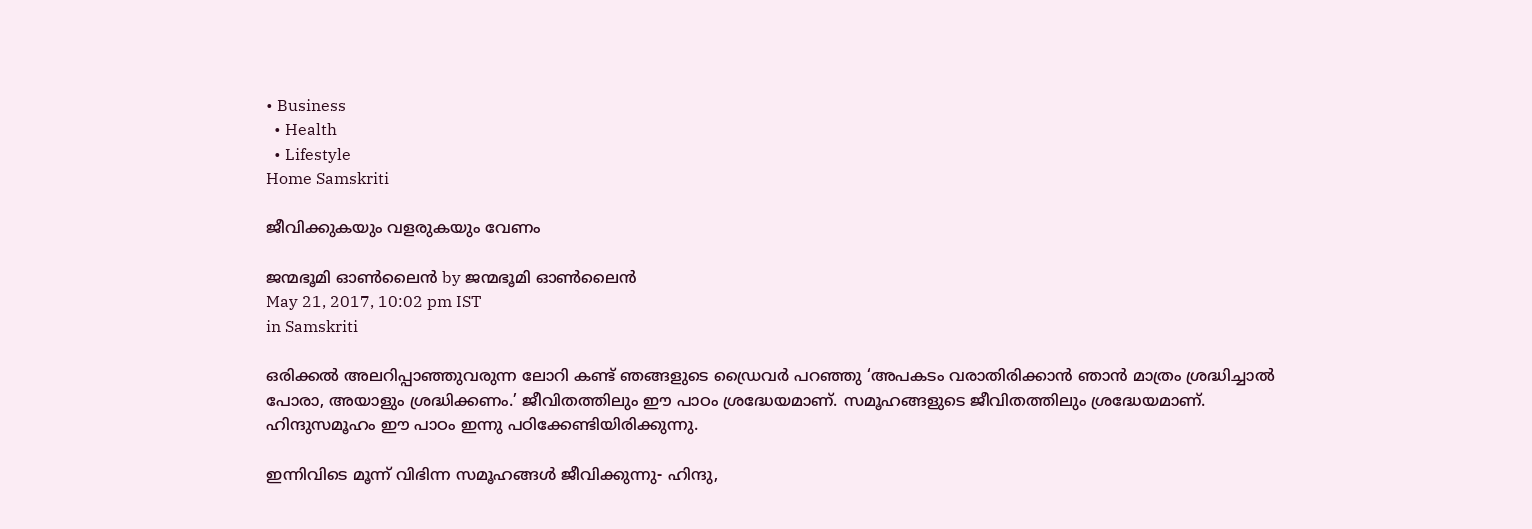• Business
  • Health
  • Lifestyle
Home Samskriti

ജീവിക്കുകയും വളരുകയും വേണം

ജന്മഭൂമി ഓണ്‍ലൈന്‍ by ജന്മഭൂമി ഓണ്‍ലൈന്‍
May 21, 2017, 10:02 pm IST
in Samskriti

ഒരിക്കല്‍ അലറിപ്പാഞ്ഞുവരുന്ന ലോറി കണ്ട് ഞങ്ങളുടെ ഡ്രൈവര്‍ പറഞ്ഞു ‘അപകടം വരാതിരിക്കാന്‍ ഞാന്‍ മാത്രം ശ്രദ്ധിച്ചാല്‍ പോരാ, അയാളും ശ്രദ്ധിക്കണം.’ ജീവിതത്തിലും ഈ പാഠം ശ്രദ്ധേയമാണ്. സമൂഹങ്ങളുടെ ജീവിതത്തിലും ശ്രദ്ധേയമാണ്. ഹിന്ദുസമൂഹം ഈ പാഠം ഇന്നു പഠിക്കേണ്ടിയിരിക്കുന്നു.

ഇന്നിവിടെ മൂന്ന് വിഭിന്ന സമൂഹങ്ങള്‍ ജീവിക്കുന്നു- ഹിന്ദു,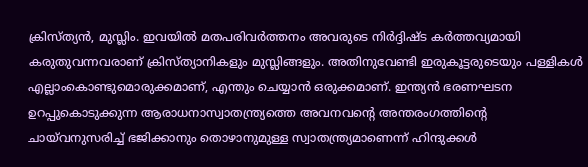ക്രിസ്ത്യന്‍, മുസ്ലിം. ഇവയില്‍ മതപരിവര്‍ത്തനം അവരുടെ നിര്‍ദ്ദിഷ്ട കര്‍ത്തവ്യമായി കരുതുവന്നവരാണ് ക്രിസ്ത്യാനികളും മുസ്ലിങ്ങളും. അതിനുവേണ്ടി ഇരുകൂട്ടരുടെയും പള്ളികള്‍ എല്ലാംകൊണ്ടുമൊരുക്കമാണ്, എന്തും ചെയ്യാന്‍ ഒരുക്കമാണ്. ഇന്ത്യന്‍ ഭരണഘടന ഉറപ്പുകൊടുക്കുന്ന ആരാധനാസ്വാതന്ത്ര്യത്തെ അവനവന്റെ അന്തരംഗത്തിന്റെ ചായ്‌വനുസരിച്ച് ഭജിക്കാനും തൊഴാനുമുള്ള സ്വാതന്ത്ര്യമാണെന്ന് ഹിന്ദുക്കള്‍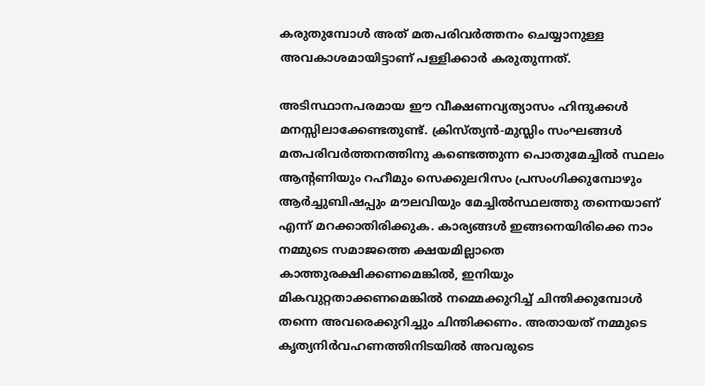കരുതുമ്പോള്‍ അത് മതപരിവര്‍ത്തനം ചെയ്യാനുള്ള അവകാശമായിട്ടാണ് പള്ളിക്കാര്‍ കരുതുന്നത്.

അടിസ്ഥാനപരമായ ഈ വീക്ഷണവ്യത്യാസം ഹിന്ദുക്കള്‍ മനസ്സിലാക്കേണ്ടതുണ്ട്. ക്രിസ്ത്യന്‍-മുസ്ലിം സംഘങ്ങള്‍ മതപരിവര്‍ത്തനത്തിനു കണ്ടെത്തുന്ന പൊതുമേച്ചില്‍ സ്ഥലം ആന്റണിയും റഹീമും സെക്കുലറിസം പ്രസംഗിക്കുമ്പോഴും ആര്‍ച്ചുബിഷപ്പും മൗലവിയും മേച്ചില്‍സ്ഥലത്തു തന്നെയാണ് എന്ന് മറക്കാതിരിക്കുക. കാര്യങ്ങള്‍ ഇങ്ങനെയിരിക്കെ നാം നമ്മുടെ സമാജത്തെ ക്ഷയമില്ലാതെ കാത്തുരക്ഷിക്കണമെങ്കില്‍, ഇനിയും മികവുറ്റതാക്കണമെങ്കില്‍ നമ്മെക്കുറിച്ച് ചിന്തിക്കുമ്പോള്‍ തന്നെ അവരെക്കുറിച്ചും ചിന്തിക്കണം. അതായത് നമ്മുടെ കൃത്യനിര്‍വഹണത്തിനിടയില്‍ അവരുടെ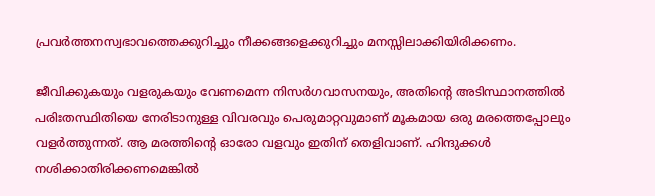പ്രവര്‍ത്തനസ്വഭാവത്തെക്കുറിച്ചും നീക്കങ്ങളെക്കുറിച്ചും മനസ്സിലാക്കിയിരിക്കണം.

ജീവിക്കുകയും വളരുകയും വേണമെന്ന നിസര്‍ഗവാസനയും, അതിന്റെ അടിസ്ഥാനത്തില്‍ പരിഃതസ്ഥിതിയെ നേരിടാനുള്ള വിവരവും പെരുമാറ്റവുമാണ് മൂകമായ ഒരു മരത്തെപ്പോലും വളര്‍ത്തുന്നത്. ആ മരത്തിന്റെ ഓരോ വളവും ഇതിന് തെളിവാണ്. ഹിന്ദുക്കള്‍ നശിക്കാതിരിക്കണമെങ്കില്‍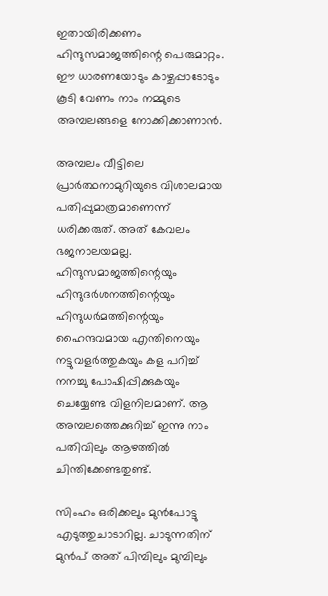ഇതായിരിക്കണം ഹിന്ദുസമാജത്തിന്റെ പെരുമാറ്റം. ഈ ധാരണയോടും കാഴ്ചപ്പാടോടും കൂടി വേണം നാം നമ്മുടെ അമ്പലങ്ങളെ നോക്കിക്കാണാന്‍.

അമ്പലം വീട്ടിലെ പ്രാര്‍ത്ഥനാമുറിയുടെ വിശാലമായ പതിപ്പുമാത്രമാണെന്ന് ധരിക്കരുത്. അത് കേവലം ഭജനാലയമല്ല. ഹിന്ദുസമാജത്തിന്റെയും ഹിന്ദുദര്‍ശനത്തിന്റെയും ഹിന്ദുധര്‍മത്തിന്റെയും ഹൈന്ദവമായ എന്തിനെയും നട്ടുവളര്‍ത്തുകയും കള പറിച്ച് നനച്ചു പോഷിപ്പിക്കുകയും ചെയ്യേണ്ട വിളനിലമാണ്. ആ അമ്പലത്തെക്കുറിച്ച് ഇന്നു നാം പതിവിലും ആഴത്തില്‍ ചിന്തിക്കേണ്ടതുണ്ട്.

സിംഹം ഒരിക്കലും മുന്‍പോട്ടു എടുത്തുചാടാറില്ല. ചാടുന്നതിന് മുന്‍പ് അത് പിമ്പിലും മുമ്പിലും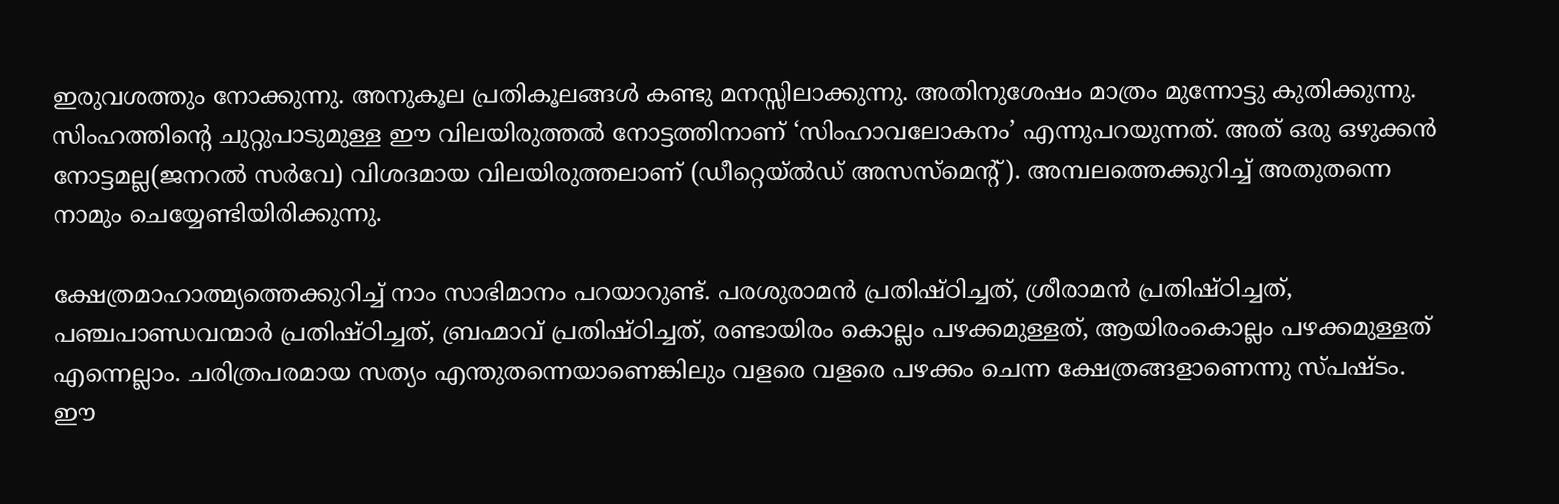ഇരുവശത്തും നോക്കുന്നു. അനുകൂല പ്രതികൂലങ്ങള്‍ കണ്ടു മനസ്സിലാക്കുന്നു. അതിനുശേഷം മാത്രം മുന്നോട്ടു കുതിക്കുന്നു. സിംഹത്തിന്റെ ചുറ്റുപാടുമുള്ള ഈ വിലയിരുത്തല്‍ നോട്ടത്തിനാണ് ‘സിംഹാവലോകനം’ എന്നുപറയുന്നത്. അത് ഒരു ഒഴുക്കന്‍ നോട്ടമല്ല(ജനറല്‍ സര്‍വേ) വിശദമായ വിലയിരുത്തലാണ് (ഡീറ്റെയ്ല്‍ഡ് അസസ്‌മെന്റ്). അമ്പലത്തെക്കുറിച്ച് അതുതന്നെ നാമും ചെയ്യേണ്ടിയിരിക്കുന്നു.

ക്ഷേത്രമാഹാത്മ്യത്തെക്കുറിച്ച് നാം സാഭിമാനം പറയാറുണ്ട്. പരശുരാമന്‍ പ്രതിഷ്ഠിച്ചത്, ശ്രീരാമന്‍ പ്രതിഷ്ഠിച്ചത്, പഞ്ചപാണ്ഡവന്മാര്‍ പ്രതിഷ്ഠിച്ചത്, ബ്രഹ്മാവ് പ്രതിഷ്ഠിച്ചത്, രണ്ടായിരം കൊല്ലം പഴക്കമുള്ളത്, ആയിരംകൊല്ലം പഴക്കമുള്ളത് എന്നെല്ലാം. ചരിത്രപരമായ സത്യം എന്തുതന്നെയാണെങ്കിലും വളരെ വളരെ പഴക്കം ചെന്ന ക്ഷേത്രങ്ങളാണെന്നു സ്പഷ്ടം. ഈ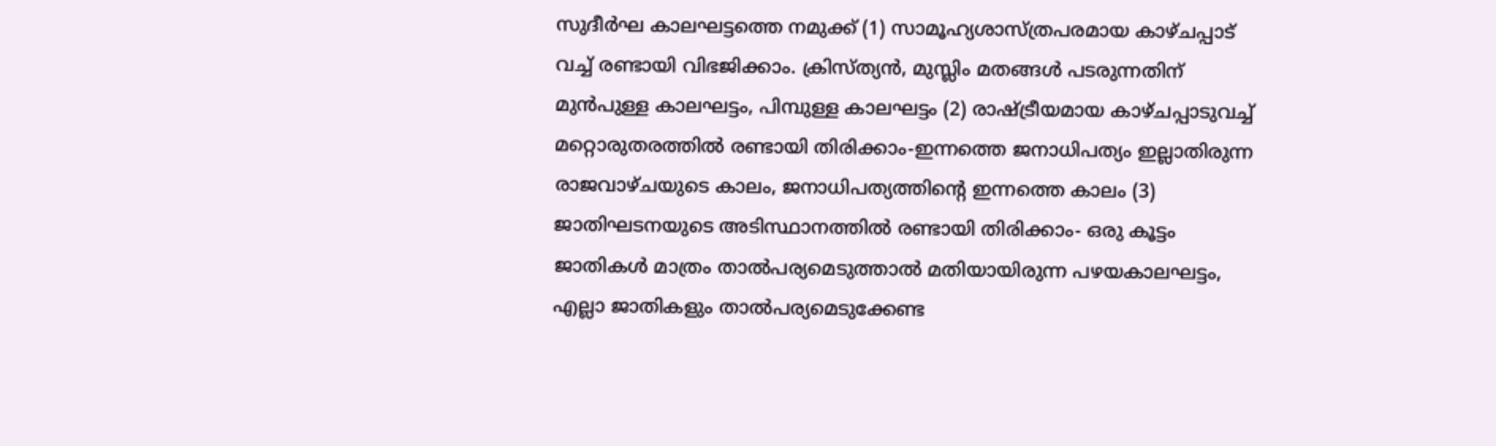സുദീര്‍ഘ കാലഘട്ടത്തെ നമുക്ക് (1) സാമൂഹ്യശാസ്ത്രപരമായ കാഴ്ചപ്പാട് വച്ച് രണ്ടായി വിഭജിക്കാം. ക്രിസ്ത്യന്‍, മുസ്ലിം മതങ്ങള്‍ പടരുന്നതിന് മുന്‍പുള്ള കാലഘട്ടം, പിമ്പുള്ള കാലഘട്ടം (2) രാഷ്‌ട്രീയമായ കാഴ്ചപ്പാടുവച്ച് മറ്റൊരുതരത്തില്‍ രണ്ടായി തിരിക്കാം-ഇന്നത്തെ ജനാധിപത്യം ഇല്ലാതിരുന്ന രാജവാഴ്ചയുടെ കാലം, ജനാധിപത്യത്തിന്റെ ഇന്നത്തെ കാലം (3) ജാതിഘടനയുടെ അടിസ്ഥാനത്തില്‍ രണ്ടായി തിരിക്കാം- ഒരു കൂട്ടം ജാതികള്‍ മാത്രം താല്‍പര്യമെടുത്താല്‍ മതിയായിരുന്ന പഴയകാലഘട്ടം, എല്ലാ ജാതികളും താല്‍പര്യമെടുക്കേണ്ട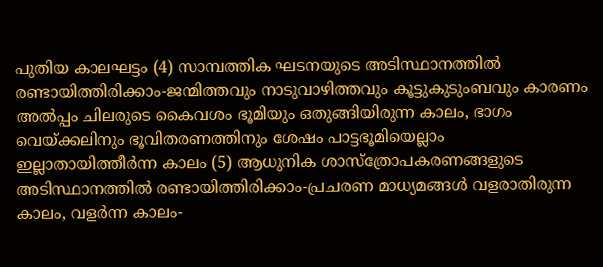പുതിയ കാലഘട്ടം (4) സാമ്പത്തിക ഘടനയുടെ അടിസ്ഥാനത്തില്‍ രണ്ടായിത്തിരിക്കാം-ജന്മിത്തവും നാടുവാഴിത്തവും കൂട്ടുകുടുംബവും കാരണം അല്‍പ്പം ചിലരുടെ കൈവശം ഭൂമിയും ഒതുങ്ങിയിരുന്ന കാലം, ഭാഗം വെയ്‌ക്കലിനും ഭൂവിതരണത്തിനും ശേഷം പാട്ടഭൂമിയെല്ലാം ഇല്ലാതായിത്തീര്‍ന്ന കാലം (5) ആധുനിക ശാസ്‌ത്രോപകരണങ്ങളുടെ അടിസ്ഥാനത്തില്‍ രണ്ടായിത്തിരിക്കാം-പ്രചരണ മാധ്യമങ്ങള്‍ വളരാതിരുന്ന കാലം, വളര്‍ന്ന കാലം-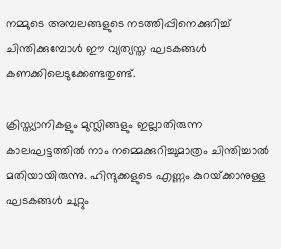നമ്മുടെ അമ്പലങ്ങളുടെ നടത്തിപ്പിനെക്കുറിച്ച് ചിന്തിക്കുമ്പോള്‍ ഈ വ്യത്യസ്ത ഘടകങ്ങള്‍ കണക്കിലെടുക്കേണ്ടതുണ്ട്.

ക്രിസ്ത്യാനികളും മുസ്ലിങ്ങളും ഇല്ലാതിരുന്ന കാലഘട്ടത്തില്‍ നാം നമ്മെക്കുറിച്ചുമാത്രം ചിന്തിച്ചാല്‍ മതിയായിരുന്നു. ഹിന്ദുക്കളുടെ എണ്ണം കുറയ്‌ക്കാനുള്ള ഘടകങ്ങള്‍ ചുറ്റും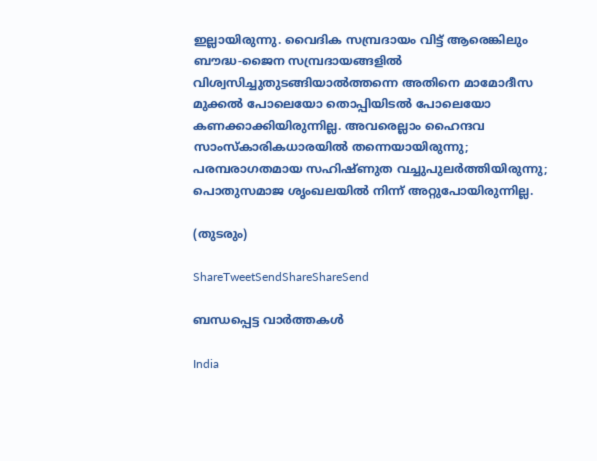ഇല്ലായിരുന്നു. വൈദിക സമ്പ്രദായം വിട്ട് ആരെങ്കിലും ബൗദ്ധ-ജൈന സമ്പ്രദായങ്ങളില്‍ വിശ്വസിച്ചുതുടങ്ങിയാല്‍ത്തന്നെ അതിനെ മാമോദീസ മുക്കല്‍ പോലെയോ തൊപ്പിയിടല്‍ പോലെയോ കണക്കാക്കിയിരുന്നില്ല. അവരെല്ലാം ഹൈന്ദവ സാംസ്‌കാരികധാരയില്‍ തന്നെയായിരുന്നു; പരമ്പരാഗതമായ സഹിഷ്ണുത വച്ചുപുലര്‍ത്തിയിരുന്നു; പൊതുസമാജ ശൃംഖലയില്‍ നിന്ന് അറ്റുപോയിരുന്നില്ല.

(തുടരും)

ShareTweetSendShareShareSend

ബന്ധപ്പെട്ട വാര്‍ത്തകള്‍

India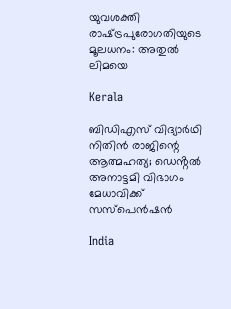യുവശക്തി രാഷ്‌ട്രപുരോഗതിയുടെ മൂലധനം: അതുല്‍ ലിമയെ

Kerala

ബിഡിഎസ് വിദ്യാർഥി നിതിൻ രാജിന്റെ ആത്മഹത്യ; ഡെൻ്റൽ അനാട്ടമി വിഭാഗം മേധാവിക്ക് സസ്പെൻഷൻ

India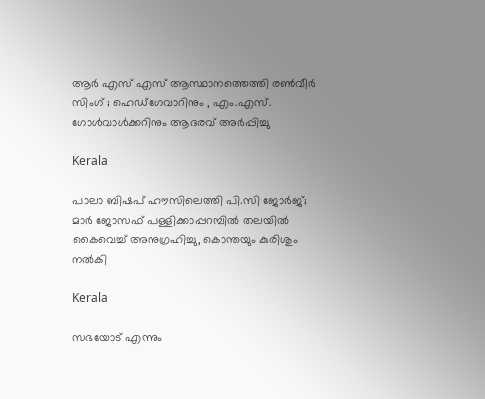ആർ എസ് എസ് ആസ്ഥാനത്തെത്തി രൺവീർ സിംഗ് ; ഹെഡ്‌ഗേവാറിനും , എം.എസ്. ഗോൾവാൾക്കറിനും ആദരവ് അർപ്പിച്ചു

Kerala

പാലാ ബിഷപ് ഹൗസിലെത്തി പി.സി ജോർജ്; മാർ ജോസഫ് പള്ളിക്കാപ്പറമ്പിൽ തലയിൽ കൈവെച്ച് അനുഗ്രഹിച്ചു, കൊന്തയും കുരിശും നൽകി

Kerala

സഭയോട് എന്നും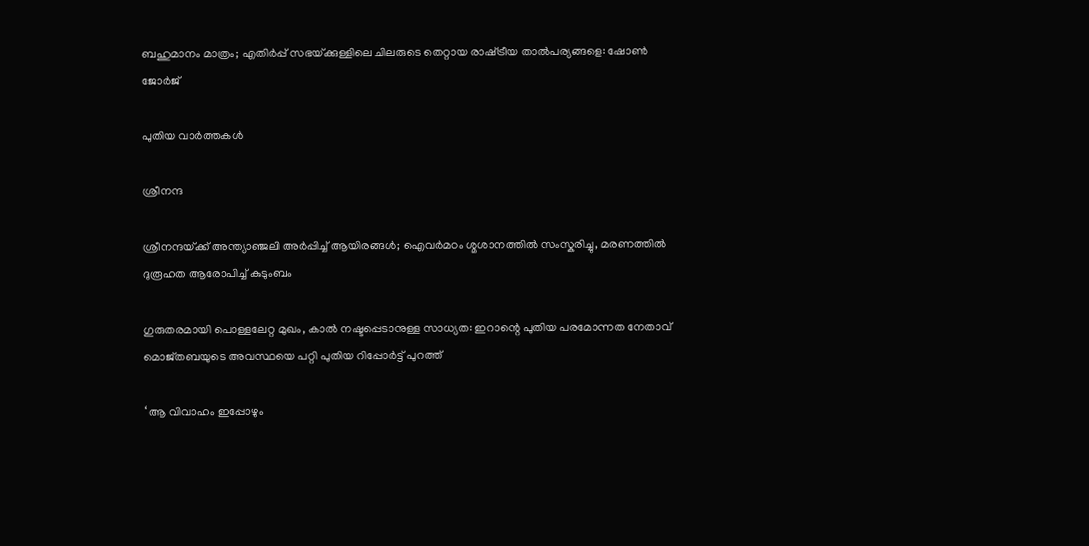ബഹുമാനം മാത്രം; എതിർപ്പ് സഭയ്‌ക്കുള്ളിലെ ചിലരുടെ തെറ്റായ രാഷ്‌ട്രീയ താൽപര്യങ്ങളെ: ഷോൺ ജോർജ്

പുതിയ വാര്‍ത്തകള്‍

ശ്രീനന്ദ

ശ്രീനന്ദയ്‌ക്ക് അന്ത്യാഞ്ജലി അര്‍പ്പിച്ച് ആയിരങ്ങൾ; ഐവര്‍മഠം ശ്മശാനത്തിൽ സംസ്കരിച്ചു, മരണത്തിൽ ദുരൂഹത ആരോപിച്ച് കുടുംബം

ഗുരുതരമായി പൊള്ളലേറ്റ മുഖം, കാൽ നഷ്ടപ്പെടാനുള്ള സാധ്യത: ഇറാന്റെ പുതിയ പരമോന്നത നേതാവ് മൊജ്തബയുടെ അവസ്ഥയെ പറ്റി പുതിയ റിപ്പോർട്ട് പുറത്ത്

‘ ആ വിവാഹം ഇപ്പോഴും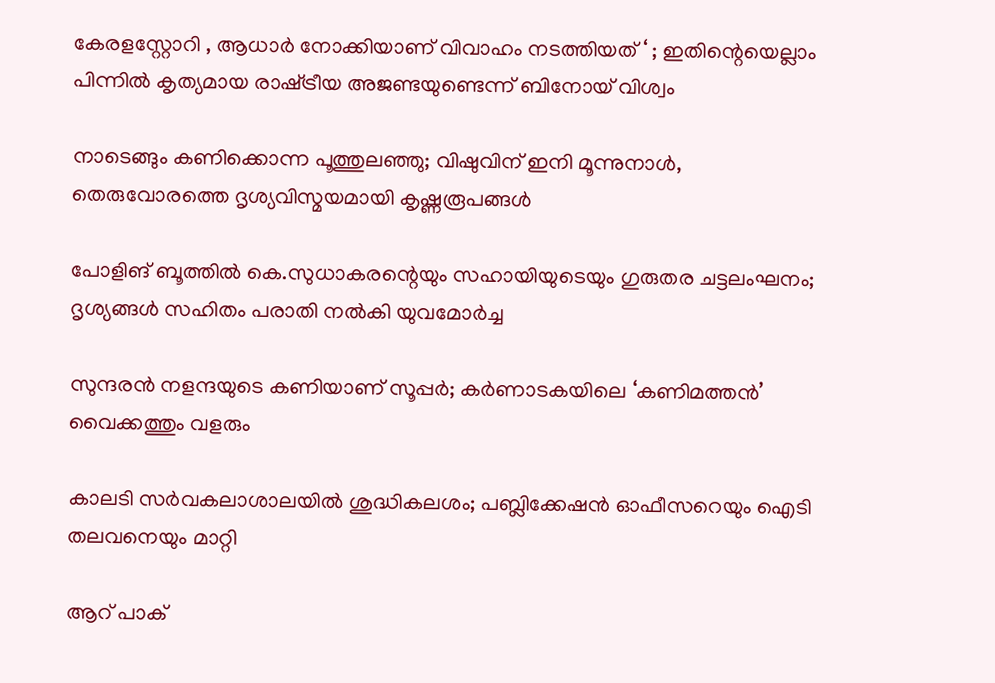കേരളസ്റ്റോറി , ആധാർ നോക്കിയാണ് വിവാഹം നടത്തിയത് ‘ ; ഇതിന്റെയെല്ലാം പിന്നിൽ കൃത്യമായ രാഷ്‌ട്രീയ അജണ്ടയുണ്ടെന്ന് ബിനോയ് വിശ്വം

നാടെങ്ങും കണിക്കൊന്ന പൂത്തുലഞ്ഞു; വിഷുവിന് ഇനി മൂന്നുനാള്‍, തെരുവോരത്തെ ദൃശ്യവിസ്മയമായി കൃഷ്ണരൂപങ്ങള്‍

പോളിങ് ബൂത്തിൽ കെ.സുധാകരന്റെയും സഹായിയുടെയും ഗുരുതര ചട്ടലംഘനം; ദൃശ്യങ്ങൾ സഹിതം പരാതി നൽകി യുവമോർച്ച

സുന്ദരന്‍ നളന്ദയുടെ കണിയാണ് സൂപ്പര്‍; കര്‍ണാടകയിലെ ‘കണിമത്തന്‍’ വൈക്കത്തും വളരും

കാലടി സര്‍വകലാശാലയില്‍ ശുദ്ധികലശം; പബ്ലിക്കേഷന്‍ ഓഫീസറെയും ഐടി തലവനെയും മാറ്റി

ആറ് പാക്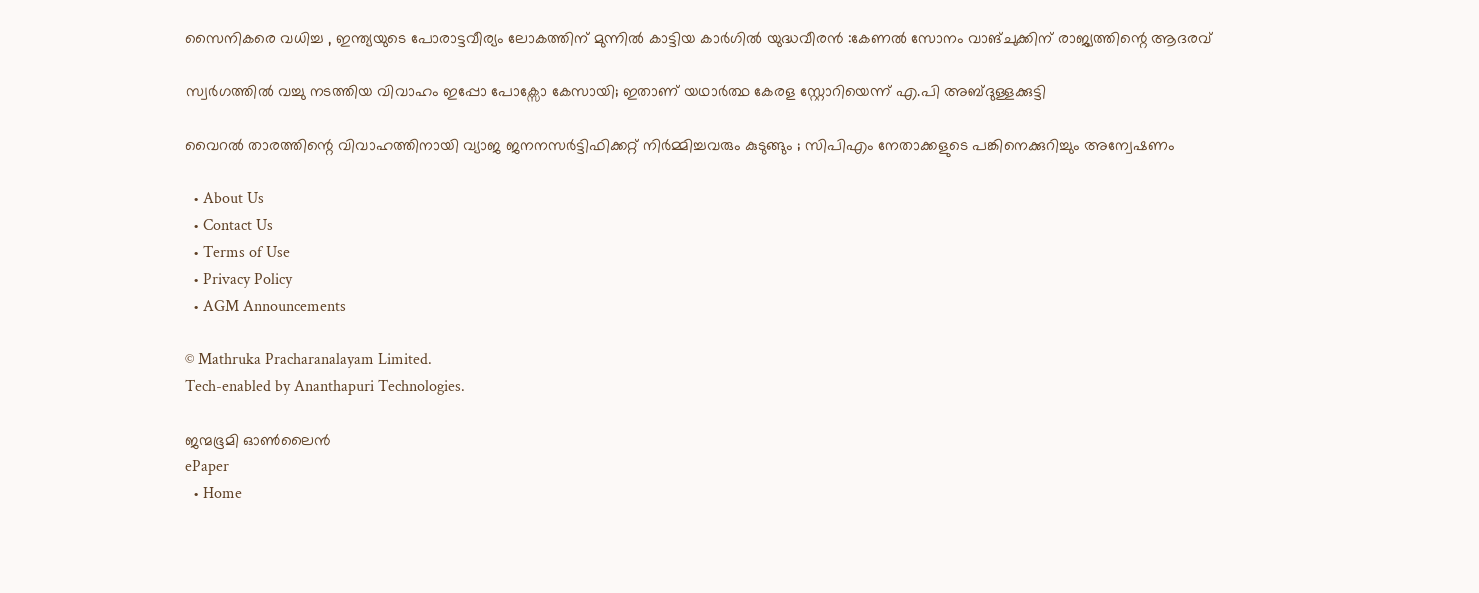സൈനികരെ വധിച്ച , ഇന്ത്യയുടെ പോരാട്ടവീര്യം ലോകത്തിന് മുന്നിൽ കാട്ടിയ കാർഗിൽ യുദ്ധവീരൻ :കേണൽ സോനം വാങ്ചുക്കിന് രാജ്യത്തിന്റെ ആദരവ്

സ്വർഗത്തിൽ വച്ചു നടത്തിയ വിവാഹം ഇപ്പോ പോക്സോ കേസായി; ഇതാണ് യഥാർത്ഥ കേരള സ്റ്റോറിയെന്ന് എ.പി അബ്ദുള്ളക്കുട്ടി

വൈറൽ താരത്തിന്റെ വിവാഹത്തിനായി വ്യാജ ജനനസർട്ടിഫിക്കറ്റ് നിർമ്മിച്ചവരും കുടുങ്ങും ; സിപിഎം നേതാക്കളുടെ പങ്കിനെക്കുറിച്ചും അന്വേഷണം

  • About Us
  • Contact Us
  • Terms of Use
  • Privacy Policy
  • AGM Announcements

© Mathruka Pracharanalayam Limited.
Tech-enabled by Ananthapuri Technologies.

ജന്മഭൂമി ഓണ്‍ലൈന്‍
ePaper
  • Home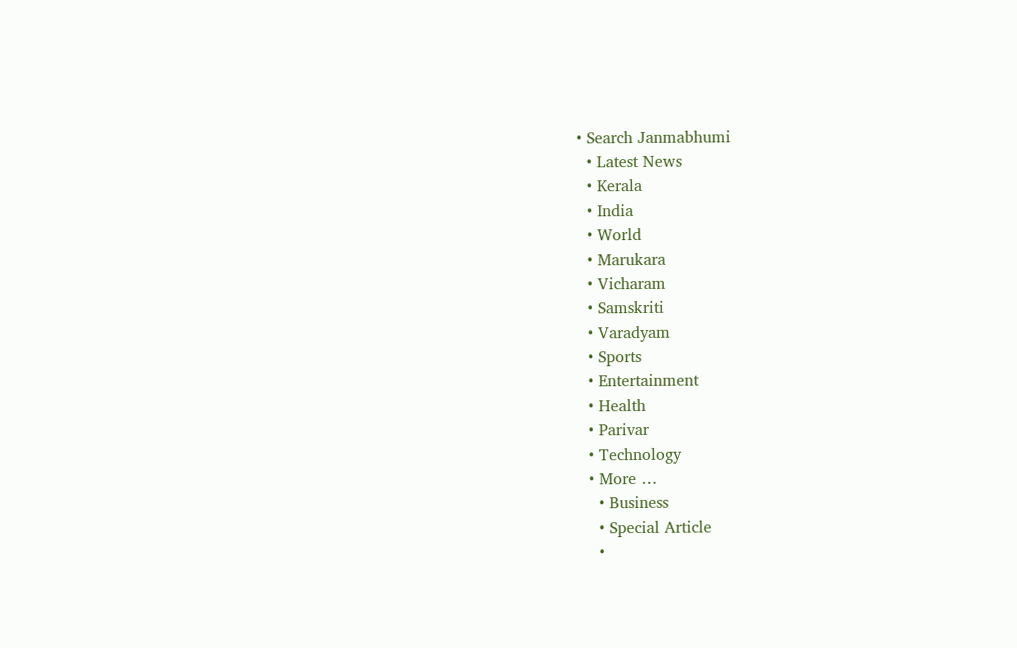• Search Janmabhumi
  • Latest News
  • Kerala
  • India
  • World
  • Marukara
  • Vicharam
  • Samskriti
  • Varadyam
  • Sports
  • Entertainment
  • Health
  • Parivar
  • Technology
  • More …
    • Business
    • Special Article
    •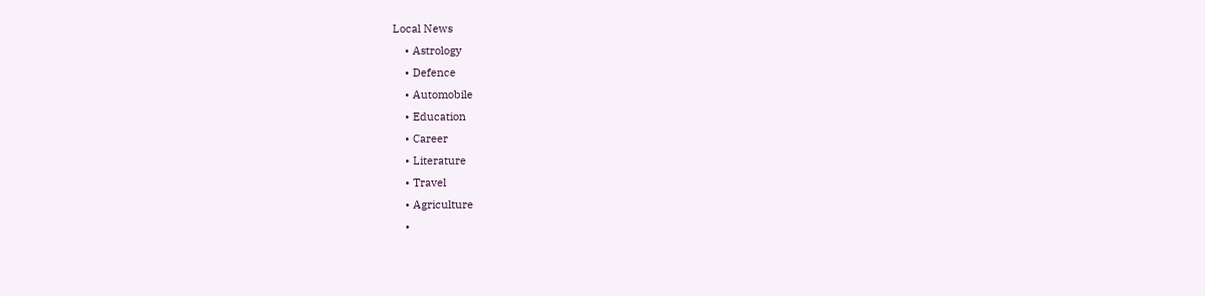Local News
    • Astrology
    • Defence
    • Automobile
    • Education
    • Career
    • Literature
    • Travel
    • Agriculture
    •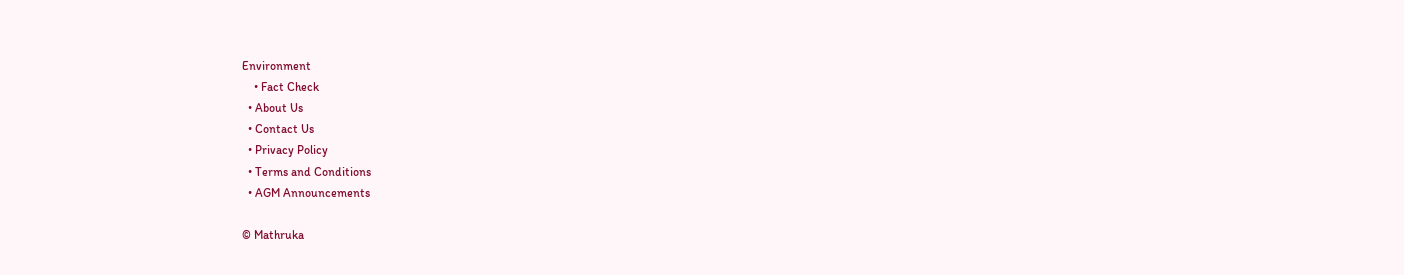Environment
    • Fact Check
  • About Us
  • Contact Us
  • Privacy Policy
  • Terms and Conditions
  • AGM Announcements

© Mathruka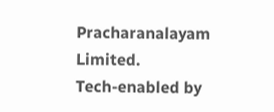Pracharanalayam Limited.
Tech-enabled by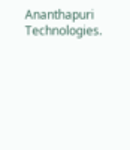Ananthapuri Technologies.